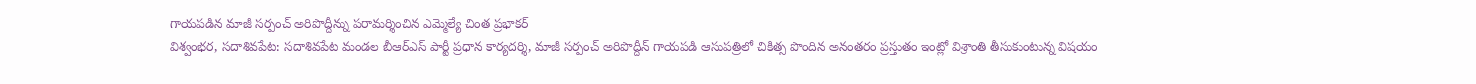గాయపడిన మాజీ సర్పంచ్ అరిపొద్దీన్ను పరామర్శించిన ఎమ్మెల్యే చింత ప్రభాకర్
విశ్వంభర, సదాశివపేట: సదాశివపేట మండల బీఆర్ఎస్ పార్టీ ప్రధాన కార్యదర్శి, మాజీ సర్పంచ్ అరిపొద్దీన్ గాయపడి ఆసుపత్రిలో చికిత్స పొందిన అనంతరం ప్రస్తుతం ఇంట్లో విశ్రాంతి తీసుకుంటున్న విషయం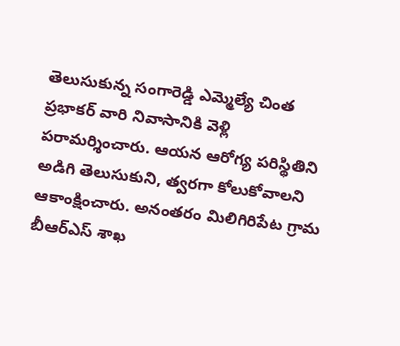తెలుసుకున్న సంగారెడ్డి ఎమ్మెల్యే చింత ప్రభాకర్ వారి నివాసానికి వెళ్లి పరామర్శించారు. ఆయన ఆరోగ్య పరిస్థితిని అడిగి తెలుసుకుని, త్వరగా కోలుకోవాలని ఆకాంక్షించారు. అనంతరం మిలిగిరిపేట గ్రామ బీఆర్ఎస్ శాఖ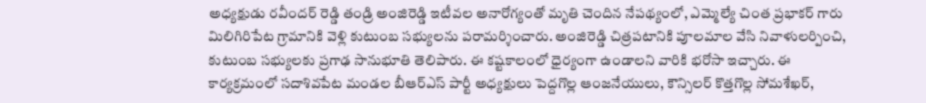అధ్యక్షుడు రవీందర్ రెడ్డి తండ్రి అంజిరెడ్డి ఇటీవల అనారోగ్యంతో మృతి చెందిన నేపథ్యంలో, ఎమ్మెల్యే చింత ప్రభాకర్ గారు మిలిగిరిపేట గ్రామానికి వెళ్లి కుటుంబ సభ్యులను పరామర్శించారు. అంజిరెడ్డి చిత్రపటానికి పూలమాల వేసి నివాళులర్పించి, కుటుంబ సభ్యులకు ప్రగాఢ సానుభూతి తెలిపారు. ఈ కష్టకాలంలో ధైర్యంగా ఉండాలని వారికి భరోసా ఇచ్చారు. ఈ కార్యక్రమంలో సదాశివపేట మండల బీఆర్ఎస్ పార్టీ అధ్యక్షులు పెద్దగొల్ల ఆంజనేయులు, కౌన్సిలర్ కొత్తగొల్ల సోమశేఖర్,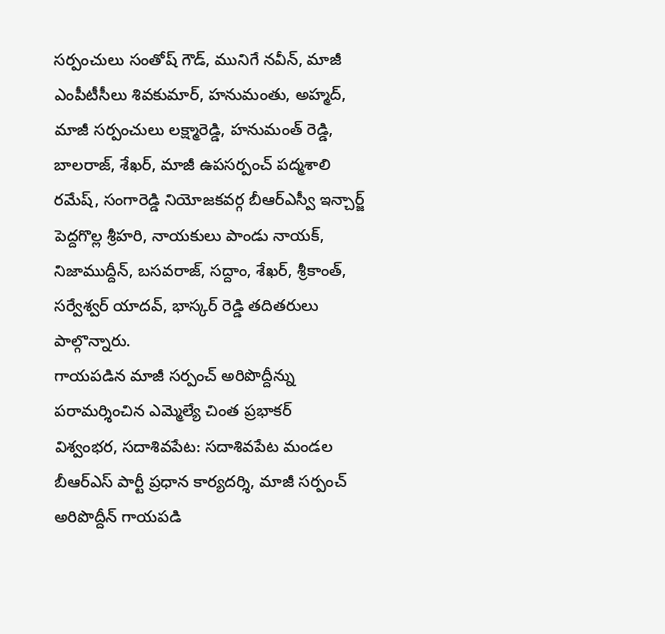సర్పంచులు సంతోష్ గౌడ్, మునిగే నవీన్, మాజీ ఎంపీటీసీలు శివకుమార్, హనుమంతు, అహ్మద్, మాజీ సర్పంచులు లక్ష్మారెడ్డి, హనుమంత్ రెడ్డి, బాలరాజ్, శేఖర్, మాజీ ఉపసర్పంచ్ పద్మశాలి రమేష్, సంగారెడ్డి నియోజకవర్గ బీఆర్ఎస్వీ ఇన్చార్జ్ పెద్దగొల్ల శ్రీహరి, నాయకులు పాండు నాయక్, నిజాముద్దీన్, బసవరాజ్, సద్దాం, శేఖర్, శ్రీకాంత్, సర్వేశ్వర్ యాదవ్, భాస్కర్ రెడ్డి తదితరులు పాల్గొన్నారు.
గాయపడిన మాజీ సర్పంచ్ అరిపొద్దీన్ను పరామర్శించిన ఎమ్మెల్యే చింత ప్రభాకర్
విశ్వంభర, సదాశివపేట: సదాశివపేట మండల బీఆర్ఎస్ పార్టీ ప్రధాన కార్యదర్శి, మాజీ సర్పంచ్ అరిపొద్దీన్ గాయపడి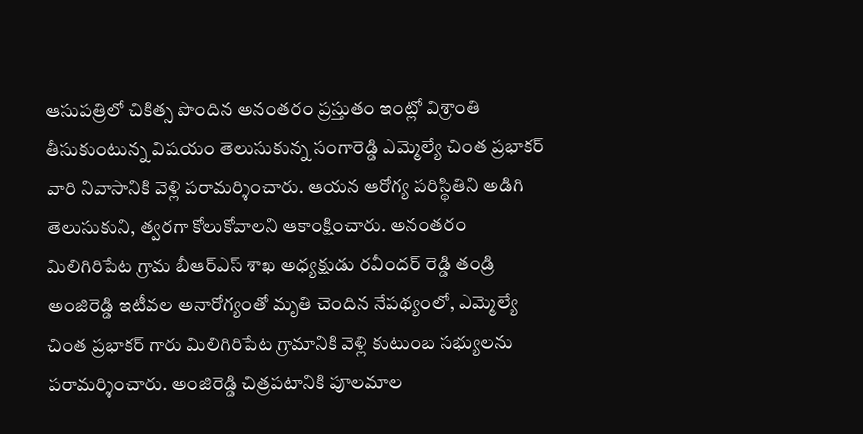ఆసుపత్రిలో చికిత్స పొందిన అనంతరం ప్రస్తుతం ఇంట్లో విశ్రాంతి తీసుకుంటున్న విషయం తెలుసుకున్న సంగారెడ్డి ఎమ్మెల్యే చింత ప్రభాకర్ వారి నివాసానికి వెళ్లి పరామర్శించారు. ఆయన ఆరోగ్య పరిస్థితిని అడిగి తెలుసుకుని, త్వరగా కోలుకోవాలని ఆకాంక్షించారు. అనంతరం మిలిగిరిపేట గ్రామ బీఆర్ఎస్ శాఖ అధ్యక్షుడు రవీందర్ రెడ్డి తండ్రి అంజిరెడ్డి ఇటీవల అనారోగ్యంతో మృతి చెందిన నేపథ్యంలో, ఎమ్మెల్యే చింత ప్రభాకర్ గారు మిలిగిరిపేట గ్రామానికి వెళ్లి కుటుంబ సభ్యులను పరామర్శించారు. అంజిరెడ్డి చిత్రపటానికి పూలమాల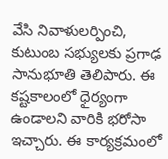వేసి నివాళులర్పించి, కుటుంబ సభ్యులకు ప్రగాఢ సానుభూతి తెలిపారు. ఈ కష్టకాలంలో ధైర్యంగా ఉండాలని వారికి భరోసా ఇచ్చారు. ఈ కార్యక్రమంలో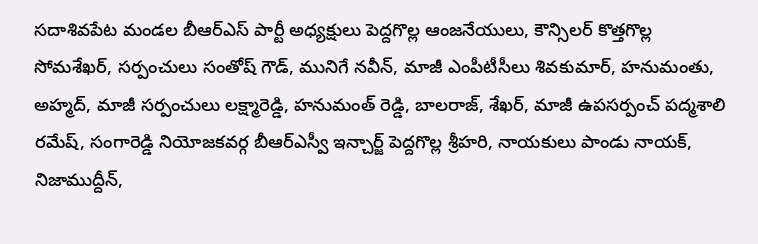సదాశివపేట మండల బీఆర్ఎస్ పార్టీ అధ్యక్షులు పెద్దగొల్ల ఆంజనేయులు, కౌన్సిలర్ కొత్తగొల్ల సోమశేఖర్, సర్పంచులు సంతోష్ గౌడ్, మునిగే నవీన్, మాజీ ఎంపీటీసీలు శివకుమార్, హనుమంతు, అహ్మద్, మాజీ సర్పంచులు లక్ష్మారెడ్డి, హనుమంత్ రెడ్డి, బాలరాజ్, శేఖర్, మాజీ ఉపసర్పంచ్ పద్మశాలి రమేష్, సంగారెడ్డి నియోజకవర్గ బీఆర్ఎస్వీ ఇన్చార్జ్ పెద్దగొల్ల శ్రీహరి, నాయకులు పాండు నాయక్, నిజాముద్దీన్,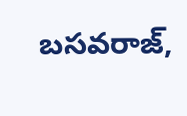బసవరాజ్,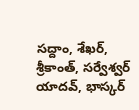సద్దాం, శేఖర్, శ్రీకాంత్, సర్వేశ్వర్ యాదవ్, భాస్కర్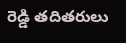రెడ్డి తదితరులు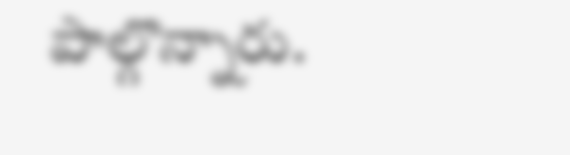పాల్గొన్నారు.